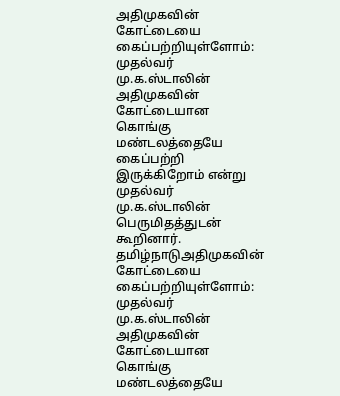அதிமுகவின் கோட்டையை கைப்பற்றியுள்ளோம்: முதல்வர் மு.க.ஸ்டாலின்
அதிமுகவின் கோட்டையான கொங்கு மண்டலத்தையே கைப்பற்றி இருக்கிறோம் என்று முதல்வர் மு.க.ஸ்டாலின் பெருமிதத்துடன் கூறினார்.
தமிழ்நாடுஅதிமுகவின் கோட்டையை கைப்பற்றியுள்ளோம்: முதல்வர் மு.க.ஸ்டாலின்
அதிமுகவின் கோட்டையான கொங்கு மண்டலத்தையே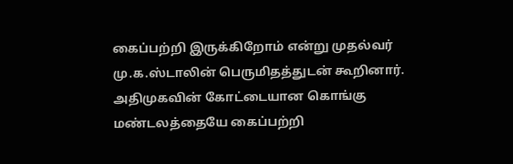கைப்பற்றி இருக்கிறோம் என்று முதல்வர் மு.க.ஸ்டாலின் பெருமிதத்துடன் கூறினார்.
அதிமுகவின் கோட்டையான கொங்கு மண்டலத்தையே கைப்பற்றி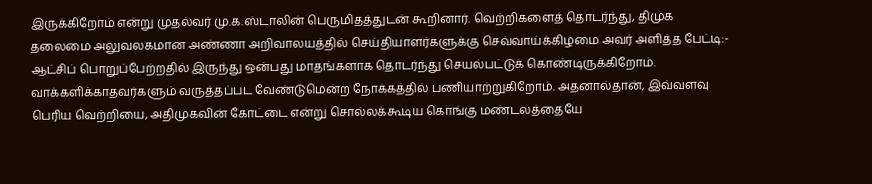இருக்கிறோம் என்று முதல்வர் மு.க.ஸ்டாலின் பெருமிதத்துடன் கூறினார். வெற்றிகளைத் தொடர்ந்து, திமுக தலைமை அலுவலகமான அண்ணா அறிவாலயத்தில் செய்தியாளர்களுக்கு செவ்வாய்க்கிழமை அவர் அளித்த பேட்டி:-
ஆட்சிப் பொறுப்பேற்றதில் இருந்து ஒன்பது மாதங்களாக தொடர்ந்து செயல்பட்டுக் கொண்டிருக்கிறோம்.
வாக்களிக்காதவர்களும் வருத்தப்பட வேண்டுமென்ற நோக்கத்தில் பணியாற்றுகிறோம். அதனால்தான், இவ்வளவு பெரிய வெற்றியை, அதிமுகவின் கோட்டை என்று சொல்லக்கூடிய கொங்கு மண்டலத்தையே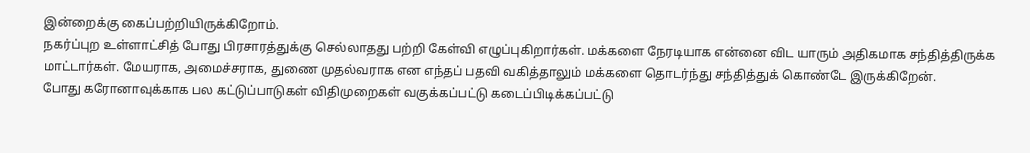இன்றைக்கு கைப்பற்றியிருக்கிறோம்.
நகர்ப்புற உள்ளாட்சித் போது பிரசாரத்துக்கு செல்லாதது பற்றி கேள்வி எழுப்புகிறார்கள். மக்களை நேரடியாக என்னை விட யாரும் அதிகமாக சந்தித்திருக்க மாட்டார்கள். மேயராக, அமைச்சராக, துணை முதல்வராக என எந்தப் பதவி வகித்தாலும் மக்களை தொடர்ந்து சந்தித்துக் கொண்டே இருக்கிறேன்.
போது கரோனாவுக்காக பல கட்டுப்பாடுகள் விதிமுறைகள் வகுக்கப்பட்டு கடைப்பிடிக்கப்பட்டு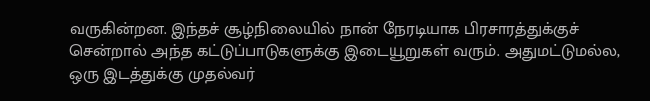வருகின்றன. இந்தச் சூழ்நிலையில் நான் நேரடியாக பிரசாரத்துக்குச் சென்றால் அந்த கட்டுப்பாடுகளுக்கு இடையூறுகள் வரும். அதுமட்டுமல்ல, ஒரு இடத்துக்கு முதல்வர்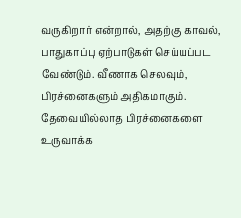வருகிறார் என்றால், அதற்கு காவல், பாதுகாப்பு ஏற்பாடுகள் செய்யப்பட வேண்டும். வீணாக செலவும், பிரச்னைகளும் அதிகமாகும். தேவையில்லாத பிரச்னைகளை உருவாக்க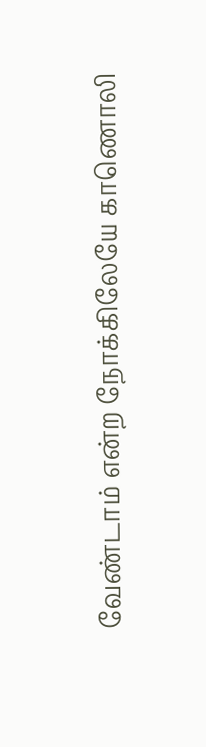வேண்டாம் என்ற நோக்கிலேயே காணொலி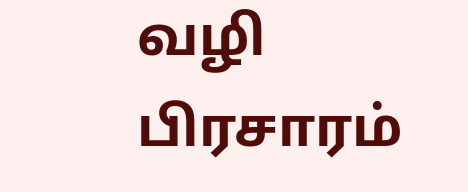வழி பிரசாரம்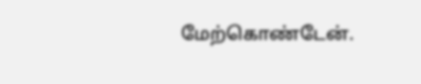மேற்கொண்டேன்.